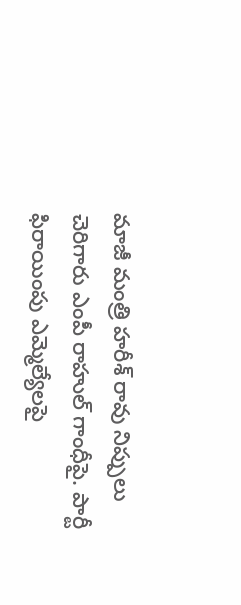మాజీ మంత్రి హరీశ్ రావు నిప్పులు చెరిగారు ఎంపీ రాహుల్ గాంధీపై. పార్టీ ఫిరాయింపు ఎమ్మెల్యేలపై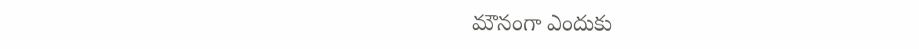మౌనంగా ఎందుకు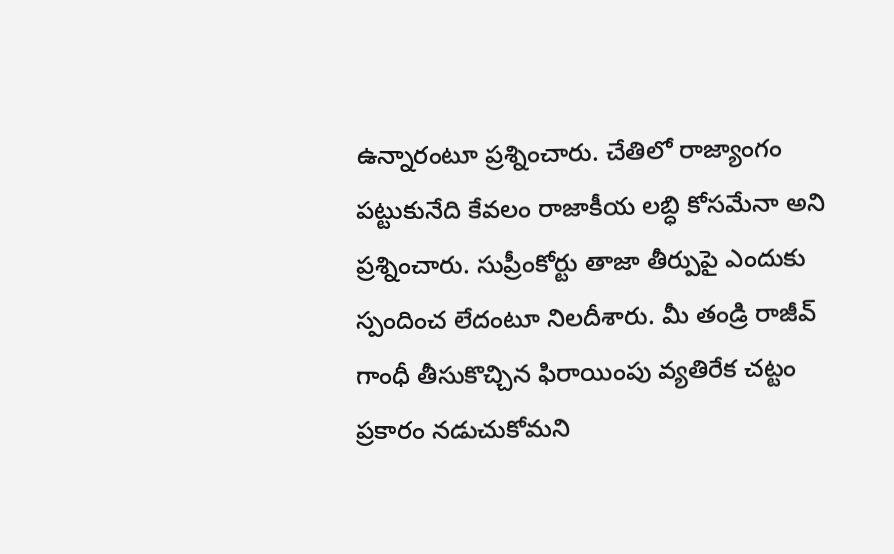ఉన్నారంటూ ప్రశ్నించారు. చేతిలో రాజ్యాంగం పట్టుకునేది కేవలం రాజాకీయ లబ్ధి కోసమేనా అని ప్రశ్నించారు. సుప్రీంకోర్టు తాజా తీర్పుపై ఎందుకు స్పందించ లేదంటూ నిలదీశారు. మీ తండ్రి రాజీవ్ గాంధీ తీసుకొచ్చిన ఫిరాయింపు వ్యతిరేక చట్టం ప్రకారం నడుచుకోమని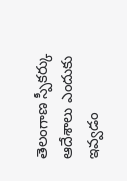తెలంగాణ స్పీకర్కు ఆదేశాలు ఎందుకు ఇవ్వడం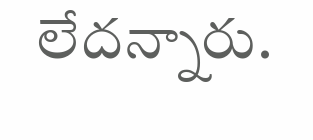లేదన్నారు.